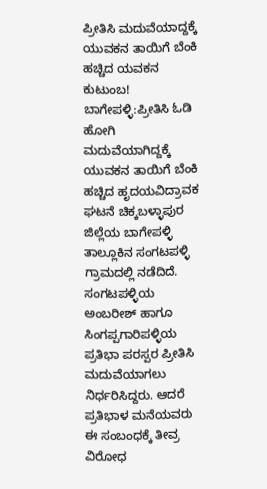ಪ್ರೀತಿಸಿ ಮದುವೆಯಾದ್ದಕ್ಕೆ ಯುವಕನ ತಾಯಿಗೆ ಬೆಂಕಿ ಹಚ್ಚಿದ ಯವಕನ ಕುಟುಂಬ!
ಬಾಗೇಪಳ್ಳಿ:ಪ್ರೀತಿಸಿ ಓಡಿ ಹೋಗಿ ಮದುವೆಯಾಗಿದ್ದಕ್ಕೆ ಯುವಕನ ತಾಯಿಗೆ ಬೆಂಕಿ ಹಚ್ಚಿದ ಹೃದಯವಿದ್ರಾವಕ ಘಟನೆ ಚಿಕ್ಕಬಳ್ಳಾಪುರ ಜಿಲ್ಲೆಯ ಬಾಗೇಪಳ್ಳಿ ತಾಲ್ಲೂಕಿನ ಸಂಗಟಪಳ್ಳಿ ಗ್ರಾಮದಲ್ಲಿ ನಡೆದಿದೆ.
ಸಂಗಟಪಳ್ಳಿಯ ಅಂಬರೀಶ್ ಹಾಗೂ ಸಿಂಗಪ್ಪಗಾರಿಪಳ್ಳಿಯ ಪ್ರತಿಭಾ ಪರಸ್ಪರ ಪ್ರೀತಿಸಿ ಮದುವೆಯಾಗಲು ನಿರ್ಧರಿಸಿದ್ದರು. ಆದರೆ ಪ್ರತಿಭಾಳ ಮನೆಯವರು ಈ ಸಂಬಂಧಕ್ಕೆ ತೀವ್ರ ವಿರೋಧ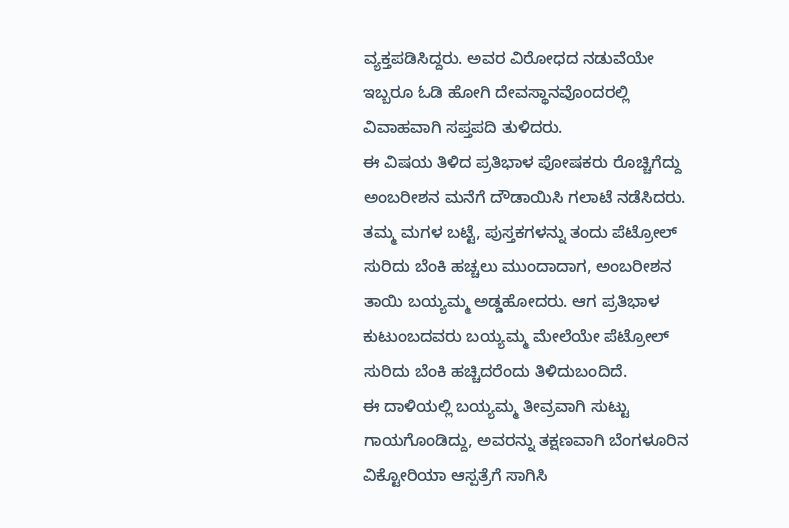ವ್ಯಕ್ತಪಡಿಸಿದ್ದರು. ಅವರ ವಿರೋಧದ ನಡುವೆಯೇ ಇಬ್ಬರೂ ಓಡಿ ಹೋಗಿ ದೇವಸ್ಥಾನವೊಂದರಲ್ಲಿ ವಿವಾಹವಾಗಿ ಸಪ್ತಪದಿ ತುಳಿದರು.
ಈ ವಿಷಯ ತಿಳಿದ ಪ್ರತಿಭಾಳ ಪೋಷಕರು ರೊಚ್ಚಿಗೆದ್ದು ಅಂಬರೀಶನ ಮನೆಗೆ ದೌಡಾಯಿಸಿ ಗಲಾಟೆ ನಡೆಸಿದರು. ತಮ್ಮ ಮಗಳ ಬಟ್ಟೆ, ಪುಸ್ತಕಗಳನ್ನು ತಂದು ಪೆಟ್ರೋಲ್ ಸುರಿದು ಬೆಂಕಿ ಹಚ್ಚಲು ಮುಂದಾದಾಗ, ಅಂಬರೀಶನ ತಾಯಿ ಬಯ್ಯಮ್ಮ ಅಡ್ಡಹೋದರು. ಆಗ ಪ್ರತಿಭಾಳ ಕುಟುಂಬದವರು ಬಯ್ಯಮ್ಮ ಮೇಲೆಯೇ ಪೆಟ್ರೋಲ್ ಸುರಿದು ಬೆಂಕಿ ಹಚ್ಚಿದರೆಂದು ತಿಳಿದುಬಂದಿದೆ.
ಈ ದಾಳಿಯಲ್ಲಿ ಬಯ್ಯಮ್ಮ ತೀವ್ರವಾಗಿ ಸುಟ್ಟು ಗಾಯಗೊಂಡಿದ್ದು, ಅವರನ್ನು ತಕ್ಷಣವಾಗಿ ಬೆಂಗಳೂರಿನ ವಿಕ್ಟೋರಿಯಾ ಆಸ್ಪತ್ರೆಗೆ ಸಾಗಿಸಿ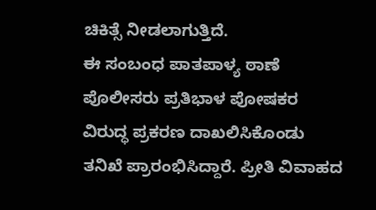ಚಿಕಿತ್ಸೆ ನೀಡಲಾಗುತ್ತಿದೆ.
ಈ ಸಂಬಂಧ ಪಾತಪಾಳ್ಯ ಠಾಣೆ ಪೊಲೀಸರು ಪ್ರತಿಭಾಳ ಪೋಷಕರ ವಿರುದ್ಧ ಪ್ರಕರಣ ದಾಖಲಿಸಿಕೊಂಡು ತನಿಖೆ ಪ್ರಾರಂಭಿಸಿದ್ದಾರೆ. ಪ್ರೀತಿ ವಿವಾಹದ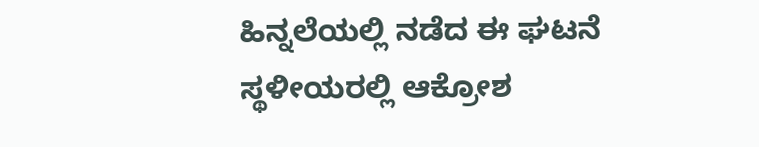ಹಿನ್ನಲೆಯಲ್ಲಿ ನಡೆದ ಈ ಘಟನೆ ಸ್ಥಳೀಯರಲ್ಲಿ ಆಕ್ರೋಶ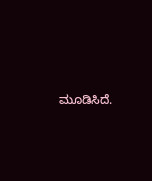ಮೂಡಿಸಿದೆ.